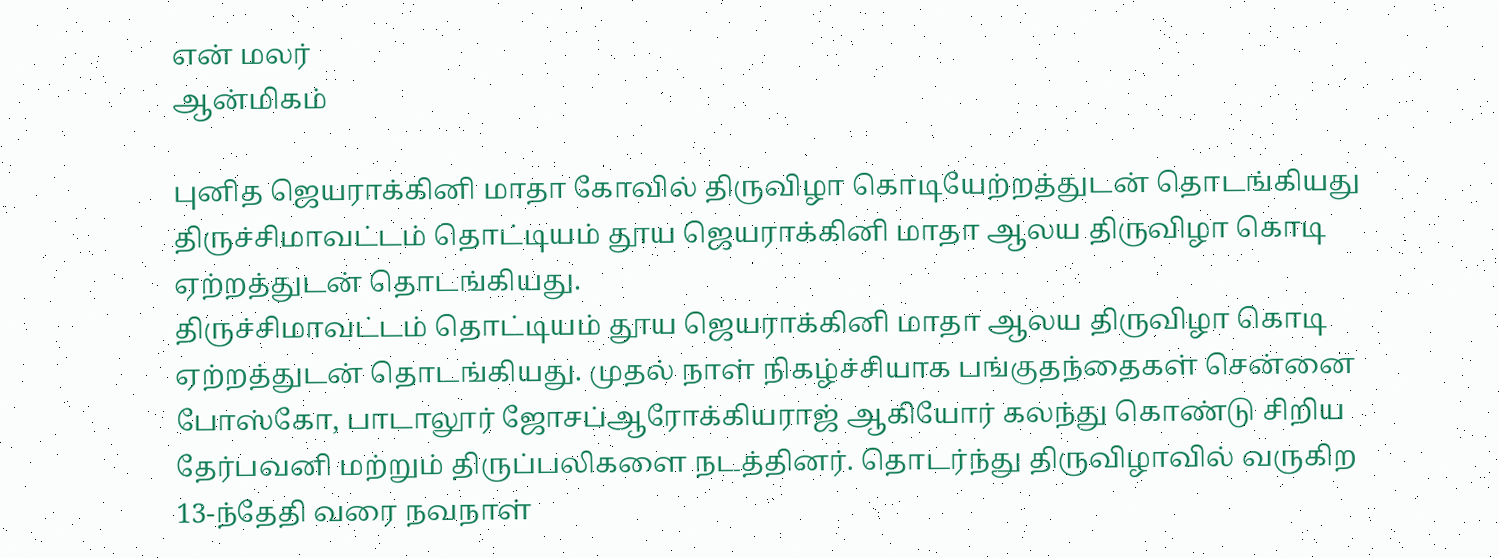என் மலர்
ஆன்மிகம்

புனித ஜெயராக்கினி மாதா கோவில் திருவிழா கொடியேற்றத்துடன் தொடங்கியது
திருச்சிமாவட்டம் தொட்டியம் தூய ஜெயராக்கினி மாதா ஆலய திருவிழா கொடி ஏற்றத்துடன் தொடங்கியது.
திருச்சிமாவட்டம் தொட்டியம் தூய ஜெயராக்கினி மாதா ஆலய திருவிழா கொடி ஏற்றத்துடன் தொடங்கியது. முதல் நாள் நிகழ்ச்சியாக பங்குதந்தைகள் சென்னை போஸ்கோ, பாடாலூர் ஜோசப்ஆரோக்கியராஜ் ஆகியோர் கலந்து கொண்டு சிறிய தேர்பவனி மற்றும் திருப்பலிகளை நடத்தினர். தொடர்ந்து திருவிழாவில் வருகிற 13-ந்தேதி வரை நவநாள்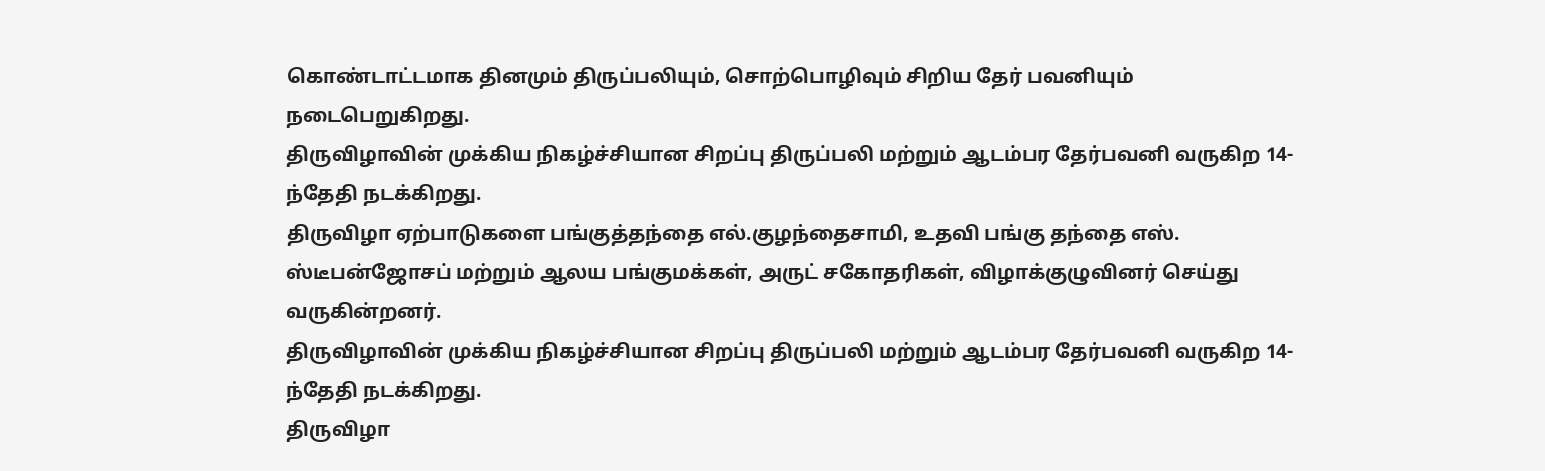கொண்டாட்டமாக தினமும் திருப்பலியும், சொற்பொழிவும் சிறிய தேர் பவனியும் நடைபெறுகிறது.
திருவிழாவின் முக்கிய நிகழ்ச்சியான சிறப்பு திருப்பலி மற்றும் ஆடம்பர தேர்பவனி வருகிற 14-ந்தேதி நடக்கிறது.
திருவிழா ஏற்பாடுகளை பங்குத்தந்தை எல்.குழந்தைசாமி, உதவி பங்கு தந்தை எஸ். ஸ்டீபன்ஜோசப் மற்றும் ஆலய பங்குமக்கள், அருட் சகோதரிகள், விழாக்குழுவினர் செய்து வருகின்றனர்.
திருவிழாவின் முக்கிய நிகழ்ச்சியான சிறப்பு திருப்பலி மற்றும் ஆடம்பர தேர்பவனி வருகிற 14-ந்தேதி நடக்கிறது.
திருவிழா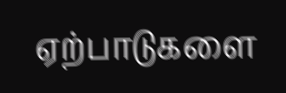ஏற்பாடுகளை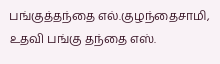பங்குத்தந்தை எல்.குழந்தைசாமி, உதவி பங்கு தந்தை எஸ்.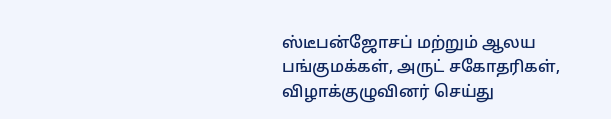ஸ்டீபன்ஜோசப் மற்றும் ஆலய பங்குமக்கள், அருட் சகோதரிகள், விழாக்குழுவினர் செய்து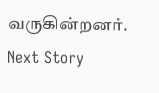வருகின்றனர்.
Next Story